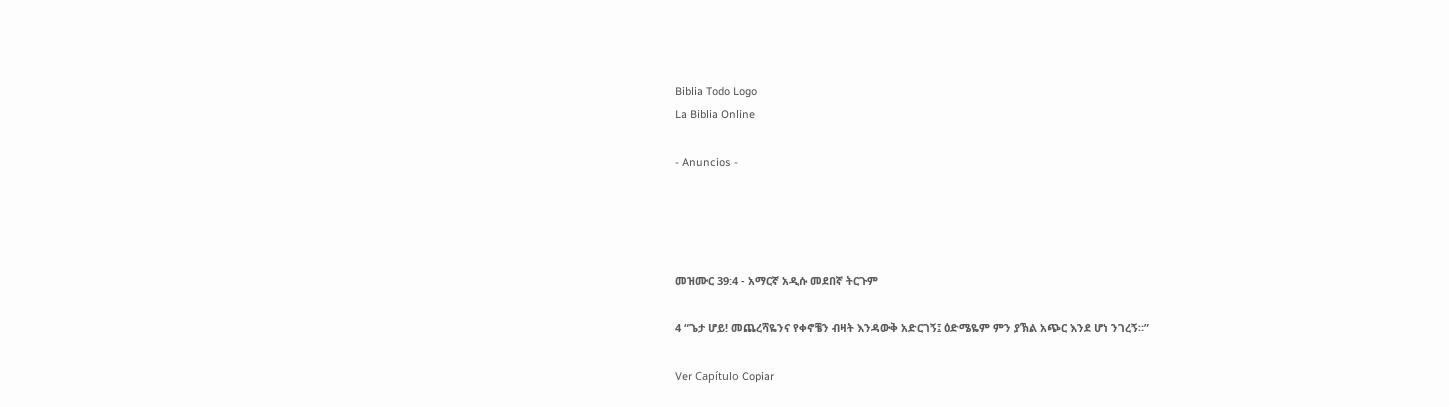Biblia Todo Logo
La Biblia Online

- Anuncios -




መዝሙር 39:4 - አማርኛ አዲሱ መደበኛ ትርጉም

4 “ጌታ ሆይ! መጨረሻዬንና የቀኖቼን ብዛት እንዳውቅ አድርገኝ፤ ዕድሜዬም ምን ያኽል አጭር እንደ ሆነ ንገረኝ።”

Ver Capítulo Copiar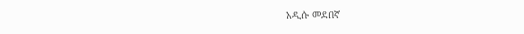አዲሱ መደበኛ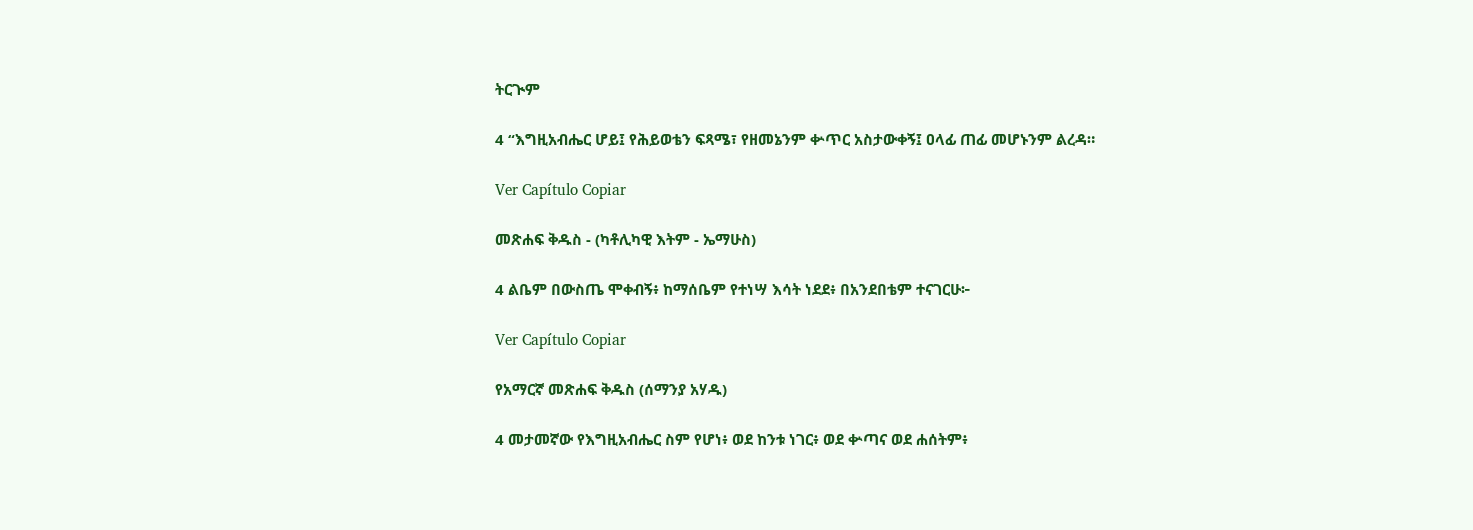ትርጒም

4 “እግዚአብሔር ሆይ፤ የሕይወቴን ፍጻሜ፣ የዘመኔንም ቍጥር አስታውቀኝ፤ ዐላፊ ጠፊ መሆኑንም ልረዳ።

Ver Capítulo Copiar

መጽሐፍ ቅዱስ - (ካቶሊካዊ እትም - ኤማሁስ)

4 ልቤም በውስጤ ሞቀብኝ፥ ከማሰቤም የተነሣ እሳት ነደደ፥ በአንደበቴም ተናገርሁ፦

Ver Capítulo Copiar

የአማርኛ መጽሐፍ ቅዱስ (ሰማንያ አሃዱ)

4 መታመኛው የእግዚአብሔር ስም የሆነ፥ ወደ ከንቱ ነገር፥ ወደ ቍጣና ወደ ሐሰትም፥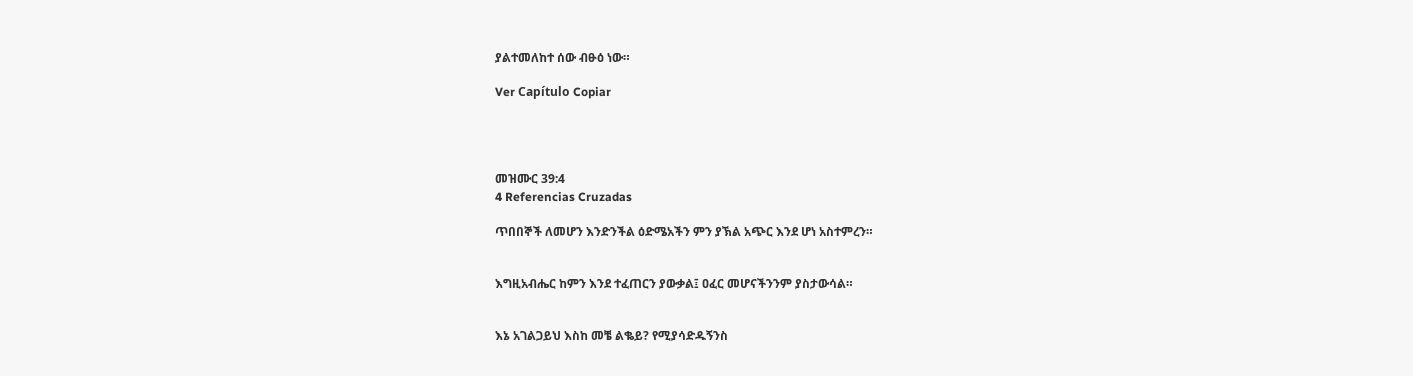ያልተመለከተ ሰው ብፁዕ ነው።

Ver Capítulo Copiar




መዝሙር 39:4
4 Referencias Cruzadas

ጥበበኞች ለመሆን እንድንችል ዕድሜአችን ምን ያኽል አጭር እንደ ሆነ አስተምረን።


እግዚአብሔር ከምን እንደ ተፈጠርን ያውቃል፤ ዐፈር መሆናችንንም ያስታውሳል።


እኔ አገልጋይህ እስከ መቼ ልቈይ? የሚያሳድዱኝንስ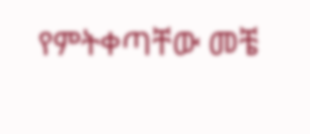የምትቀጣቸው መቼ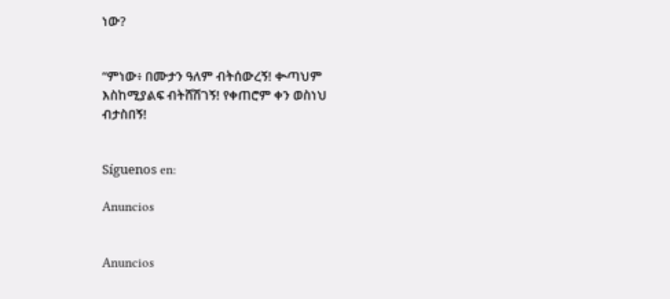ነው?


“ምነው፥ በሙታን ዓለም ብትሰውረኝ! ቊጣህም እስከሚያልፍ ብትሸሽገኝ! የቀጠሮም ቀን ወስነህ ብታስበኝ!


Síguenos en:

Anuncios


Anuncios